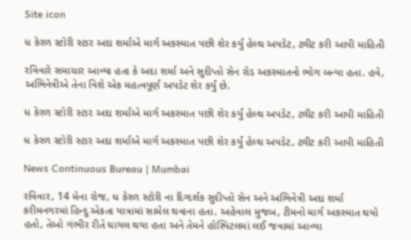Site icon

ધ કેરળ સ્ટોરી સ્ટાર અદા શર્માએ માર્ગ અકસ્માત પછી શેર કર્યું હેલ્થ અપડેટ, ટ્વીટ કરી આપી માહિતી

રવિવારે સમાચાર આવ્યા હતા કે અદા શર્મા અને સુદીપ્તો સેન રોડ અકસ્માતનો ભોગ બન્યા હતા. હવે, અભિનેત્રીએ તેના વિશે એક મહત્વપૂર્ણ અપડેટ શેર કર્યું છે.

ધ કેરળ સ્ટોરી સ્ટાર અદા શર્માએ માર્ગ અકસ્માત પછી શેર કર્યું હેલ્થ અપડેટ, ટ્વીટ કરી આપી માહિતી

ધ કેરળ સ્ટોરી સ્ટાર અદા શર્માએ માર્ગ અકસ્માત પછી શેર કર્યું હેલ્થ અપડેટ, ટ્વીટ કરી આપી માહિતી

News Continuous Bureau | Mumbai

રવિવાર, 14 મેના રોજ, ધ કેરળ સ્ટોરી ના દિગ્દર્શક સુદીપ્તો સેન અને અભિનેત્રી અદા શર્મા કરીમનગરમાં હિન્દુ એકતા યાત્રામાં સામેલ થવાના હતા. અહેવાલ મુજબ, ટીમનો માર્ગ અકસ્માત થયો હતો, તેઓ ગંભીર રીતે ઘાયલ થયા હતા અને તેમને હોસ્પિટલમાં લઈ જવામાં આવ્યા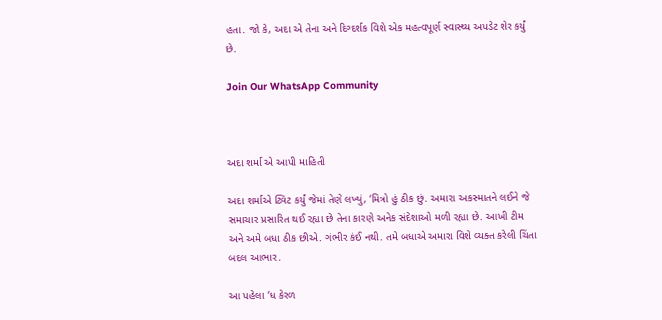હતા. જો કે, અદા એ તેના અને દિગ્દર્શક વિશે એક મહત્વપૂર્ણ સ્વાસ્થ્ય અપડેટ શેર કર્યું છે.

Join Our WhatsApp Community



અદા શર્મા એ આપી માહિતી

અદા શર્માએ ટ્વિટ કર્યું જેમાં તેણે લખ્યું, ‘મિત્રો હું ઠીક છું. અમારા અકસ્માતને લઈને જે સમાચાર પ્રસારિત થઈ રહ્યા છે તેના કારણે અનેક સંદેશાઓ મળી રહ્યા છે. આખી ટીમ અને અમે બધા ઠીક છીએ. ગંભીર કંઈ નથી. તમે બધાએ અમારા વિશે વ્યક્ત કરેલી ચિંતા બદલ આભાર.

આ પહેલા ‘ધ કેરળ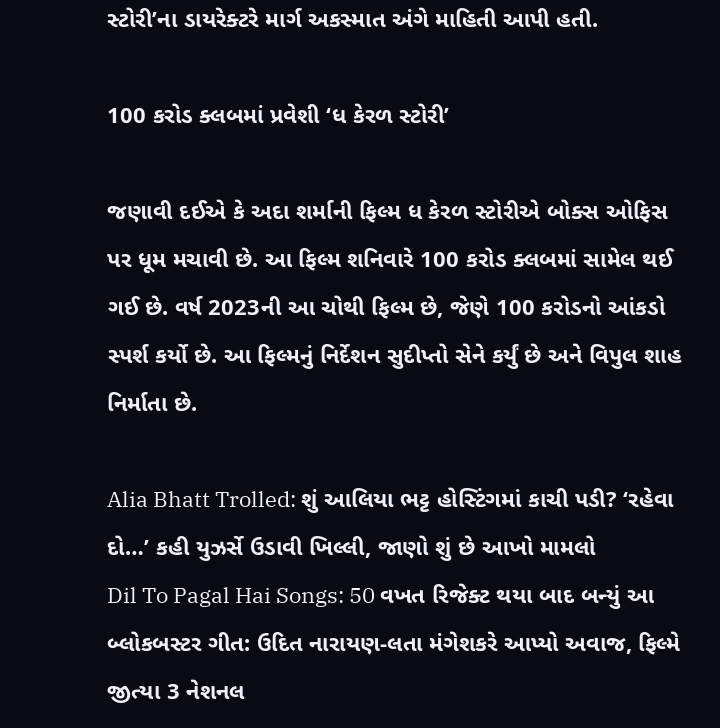સ્ટોરી’ના ડાયરેક્ટરે માર્ગ અકસ્માત અંગે માહિતી આપી હતી.

100 કરોડ ક્લબમાં પ્રવેશી ‘ધ કેરળ સ્ટોરી’

જણાવી દઈએ કે અદા શર્માની ફિલ્મ ધ કેરળ સ્ટોરીએ બોક્સ ઓફિસ પર ધૂમ મચાવી છે. આ ફિલ્મ શનિવારે 100 કરોડ ક્લબમાં સામેલ થઈ ગઈ છે. વર્ષ 2023ની આ ચોથી ફિલ્મ છે, જેણે 100 કરોડનો આંકડો સ્પર્શ કર્યો છે. આ ફિલ્મનું નિર્દેશન સુદીપ્તો સેને કર્યું છે અને વિપુલ શાહ નિર્માતા છે.

Alia Bhatt Trolled: શું આલિયા ભટ્ટ હોસ્ટિંગમાં કાચી પડી? ‘રહેવા દો…’ કહી યુઝર્સે ઉડાવી ખિલ્લી, જાણો શું છે આખો મામલો
Dil To Pagal Hai Songs: 50 વખત રિજેક્ટ થયા બાદ બન્યું આ બ્લોકબસ્ટર ગીત: ઉદિત નારાયણ-લતા મંગેશકરે આપ્યો અવાજ, ફિલ્મે જીત્યા 3 નેશનલ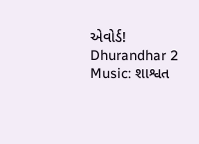એવોર્ડ!
Dhurandhar 2 Music: શાશ્વત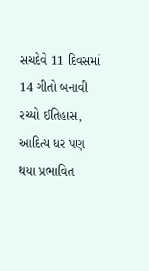સચદેવે 11 દિવસમાં 14 ગીતો બનાવી રચ્યો ઈતિહાસ, આદિત્ય ધર પણ થયા પ્રભાવિત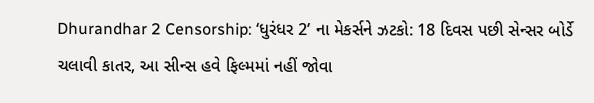Dhurandhar 2 Censorship: ‘ધુરંધર 2’ ના મેકર્સને ઝટકો: 18 દિવસ પછી સેન્સર બોર્ડે ચલાવી કાતર, આ સીન્સ હવે ફિલ્મમાં નહીં જોવા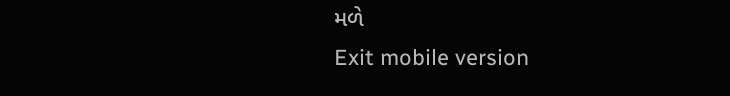મળે
Exit mobile version